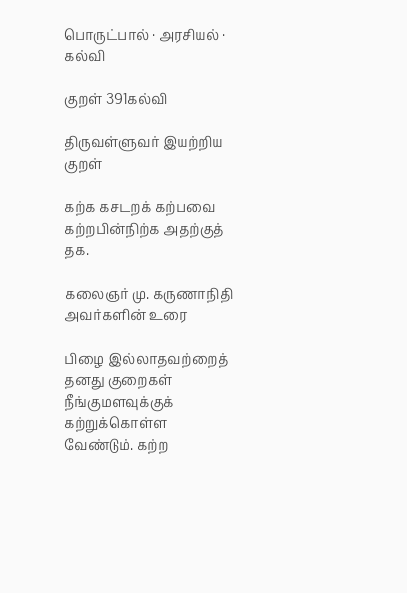பொருட்பால் · அரசியல் · கல்வி

குறள் 391கல்வி

திருவள்ளுவர் இயற்றிய குறள்

கற்க கசடறக் கற்பவை கற்றபின்நிற்க அதற்குத் தக.

கலைஞர் மு. கருணாநிதி அவர்களின் உரை

பிழை இல்லாதவற்றைத் தனது குறைகள் நீங்குமளவுக்குக் கற்றுக்கொள்ள வேண்டும். கற்ற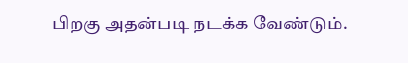பிறகு அதன்படி நடக்க வேண்டும்.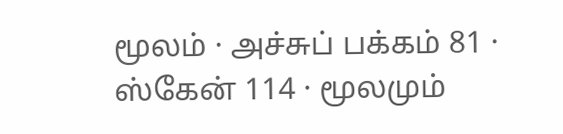மூலம் · அச்சுப் பக்கம் 81 · ஸ்கேன் 114 · மூலமும்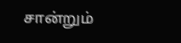சான்றும்